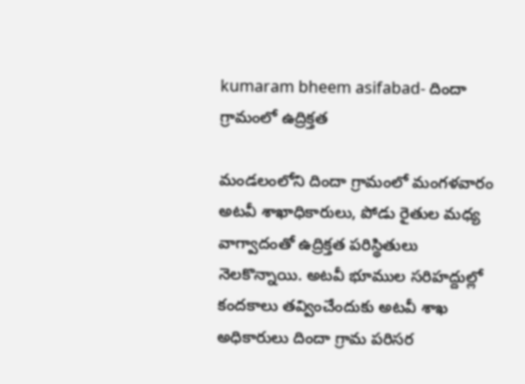kumaram bheem asifabad- దిందా గ్రామంలో ఉద్రిక్తత

మండలంలోని దిందా గ్రామంలో మంగళవారం అటవీ శాఖాధికారులు, పోడు రైతుల మధ్య వాగ్వాదంతో ఉద్రిక్తత పరిస్థితులు నెలకొన్నాయి. అటవీ భూముల సరిహద్దుల్లో కందకాలు తవ్వించేందుకు అటవీ శాఖ అధికారులు దిందా గ్రామ పరిసర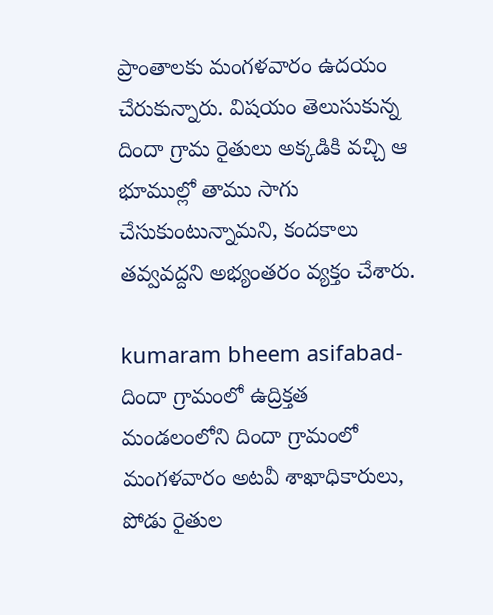ప్రాంతాలకు మంగళవారం ఉదయం చేరుకున్నారు. విషయం తెలుసుకున్న దిందా గ్రామ రైతులు అక్కడికి వచ్చి ఆ భూముల్లో తాము సాగు చేసుకుంటున్నామని, కందకాలు తవ్వవద్దని అభ్యంతరం వ్యక్తం చేశారు.

kumaram bheem asifabad- దిందా గ్రామంలో ఉద్రిక్తత
మండలంలోని దిందా గ్రామంలో మంగళవారం అటవీ శాఖాధికారులు, పోడు రైతుల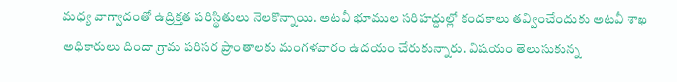మధ్య వాగ్వాదంతో ఉద్రిక్తత పరిస్థితులు నెలకొన్నాయి. అటవీ భూముల సరిహద్దుల్లో కందకాలు తవ్వించేందుకు అటవీ శాఖ అధికారులు దిందా గ్రామ పరిసర ప్రాంతాలకు మంగళవారం ఉదయం చేరుకున్నారు. విషయం తెలుసుకున్న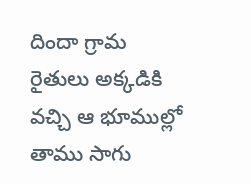దిందా గ్రామ రైతులు అక్కడికి వచ్చి ఆ భూముల్లో తాము సాగు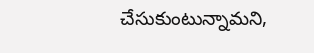చేసుకుంటున్నామని,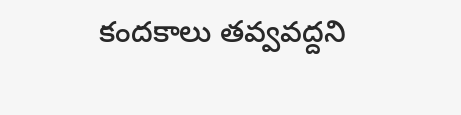కందకాలు తవ్వవద్దని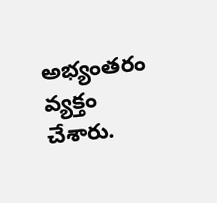అభ్యంతరం వ్యక్తం చేశారు.